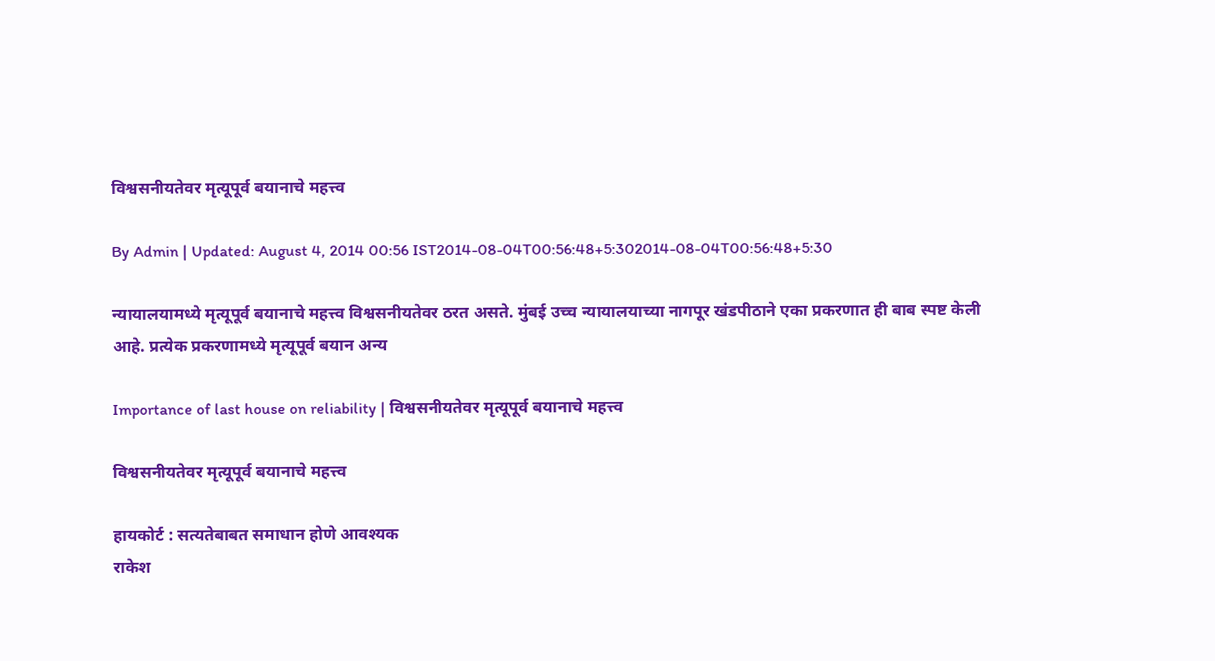विश्वसनीयतेवर मृत्यूपूर्व बयानाचे महत्त्व

By Admin | Updated: August 4, 2014 00:56 IST2014-08-04T00:56:48+5:302014-08-04T00:56:48+5:30

न्यायालयामध्ये मृत्यूपूर्व बयानाचे महत्त्व विश्वसनीयतेवर ठरत असते. मुंबई उच्च न्यायालयाच्या नागपूर खंडपीठाने एका प्रकरणात ही बाब स्पष्ट केली आहे. प्रत्येक प्रकरणामध्ये मृत्यूपूर्व बयान अन्य

Importance of last house on reliability | विश्वसनीयतेवर मृत्यूपूर्व बयानाचे महत्त्व

विश्वसनीयतेवर मृत्यूपूर्व बयानाचे महत्त्व

हायकोर्ट : सत्यतेबाबत समाधान होणे आवश्यक
राकेश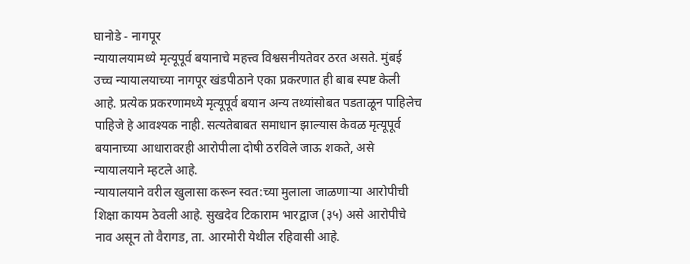घानोडे - नागपूर
न्यायालयामध्ये मृत्यूपूर्व बयानाचे महत्त्व विश्वसनीयतेवर ठरत असते. मुंबई उच्च न्यायालयाच्या नागपूर खंडपीठाने एका प्रकरणात ही बाब स्पष्ट केली आहे. प्रत्येक प्रकरणामध्ये मृत्यूपूर्व बयान अन्य तथ्यांसोबत पडताळून पाहिलेच पाहिजे हे आवश्यक नाही. सत्यतेबाबत समाधान झाल्यास केवळ मृत्यूपूर्व बयानाच्या आधारावरही आरोपीला दोषी ठरविले जाऊ शकते, असे न्यायालयाने म्हटले आहे.
न्यायालयाने वरील खुलासा करून स्वत:च्या मुलाला जाळणाऱ्या आरोपीची शिक्षा कायम ठेवली आहे. सुखदेव टिकाराम भारद्वाज (३५) असे आरोपीचे नाव असून तो वैरागड, ता. आरमोरी येथील रहिवासी आहे.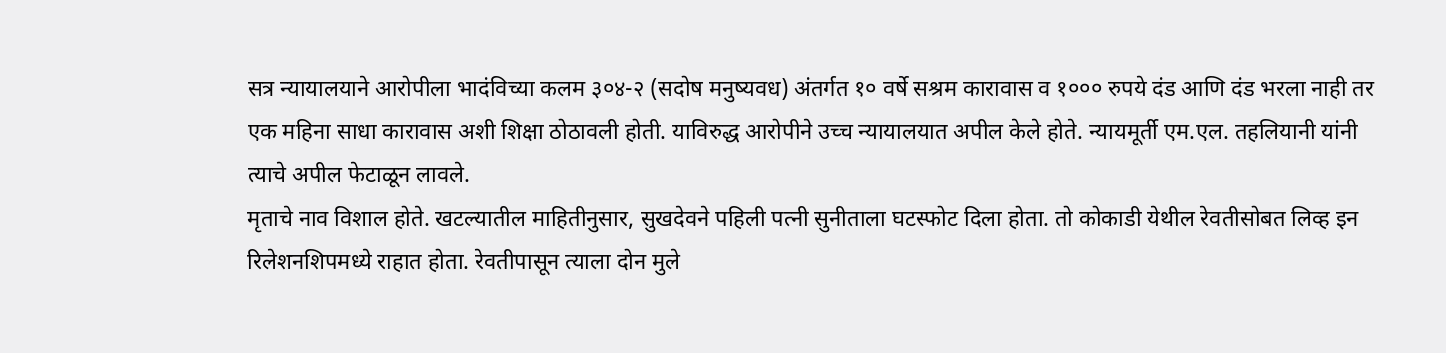सत्र न्यायालयाने आरोपीला भादंविच्या कलम ३०४-२ (सदोष मनुष्यवध) अंतर्गत १० वर्षे सश्रम कारावास व १००० रुपये दंड आणि दंड भरला नाही तर एक महिना साधा कारावास अशी शिक्षा ठोठावली होती. याविरुद्ध आरोपीने उच्च न्यायालयात अपील केले होते. न्यायमूर्ती एम.एल. तहलियानी यांनी त्याचे अपील फेटाळून लावले.
मृताचे नाव विशाल होते. खटल्यातील माहितीनुसार, सुखदेवने पहिली पत्नी सुनीताला घटस्फोट दिला होता. तो कोकाडी येथील रेवतीसोबत लिव्ह इन रिलेशनशिपमध्ये राहात होता. रेवतीपासून त्याला दोन मुले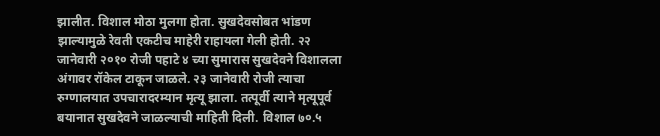झालीत. विशाल मोठा मुलगा होता. सुखदेवसोबत भांडण झाल्यामुळे रेवती एकटीच माहेरी राहायला गेली होती. २२ जानेवारी २०१० रोजी पहाटे ४ च्या सुमारास सुखदेवने विशालला अंगावर रॉकेल टाकून जाळले. २३ जानेवारी रोजी त्याचा रुग्णालयात उपचारादरम्यान मृत्यू झाला. तत्पूर्वी त्याने मृत्यूपूर्व बयानात सुखदेवने जाळल्याची माहिती दिली. विशाल ७०.५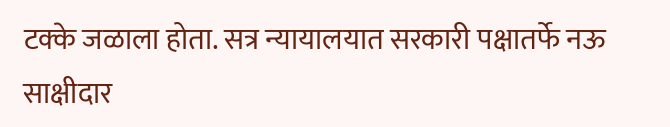टक्के जळाला होता. सत्र न्यायालयात सरकारी पक्षातर्फे नऊ साक्षीदार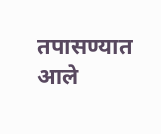तपासण्यात आले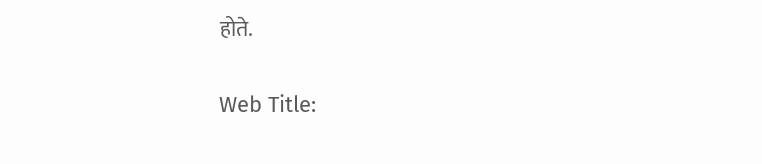होते.

Web Title: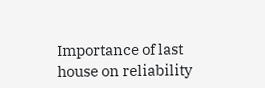Importance of last house on reliability